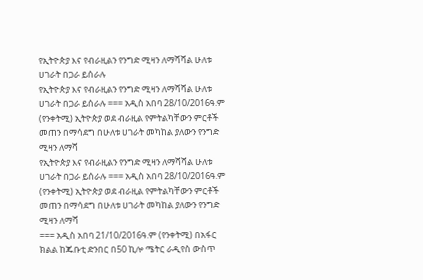የኢትዮጵያ እና የብራዚልን የንግድ ሚዛን ለማሻሻል ሁለቱ ሀገራት በጋራ ይሰራሉ
የኢትዮጵያ እና የብራዚልን የንግድ ሚዛን ለማሻሻል ሁለቱ ሀገራት በጋራ ይሰራሉ === አዲስ አበባ 28/10/2016ዓ.ም (የንቀትሚ) ኢትዮጵያ ወደ ብራዚል የምትልካቸውን ምርቶች መጠን በማሳደግ በሁለቱ ሀገራት መካከል ያለውን የንግድ ሚዛን ለማሻ
የኢትዮጵያ እና የብራዚልን የንግድ ሚዛን ለማሻሻል ሁለቱ ሀገራት በጋራ ይሰራሉ === አዲስ አበባ 28/10/2016ዓ.ም (የንቀትሚ) ኢትዮጵያ ወደ ብራዚል የምትልካቸውን ምርቶች መጠን በማሳደግ በሁለቱ ሀገራት መካከል ያለውን የንግድ ሚዛን ለማሻ
=== አዲስ አበባ 21/10/2016ዓ.ም (የንቀትሚ) በአፋር ክልል ከጁቡቲ ድንበር በ50 ኪሎ ሜትር ራዲየስ ውስጥ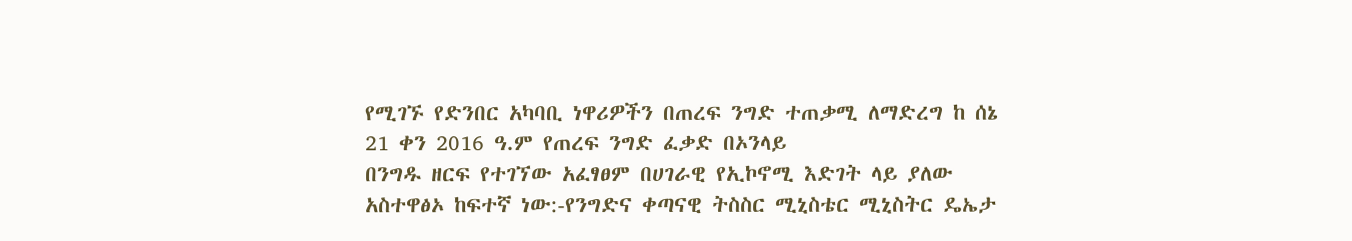የሚገኙ የድንበር አካባቢ ነዋሪዎችን በጠረፍ ንግድ ተጠቃሚ ለማድረግ ከ ሰኔ 21 ቀን 2016 ዓ.ም የጠረፍ ንግድ ፈቃድ በኦንላይ
በንግዱ ዘርፍ የተገኘው አፈፃፀም በሀገራዊ የኢኮኖሚ እድገት ላይ ያለው አስተዋፅኦ ከፍተኛ ነው:-የንግድና ቀጣናዊ ትስስር ሚኒስቴር ሚኒስትር ዴኤታ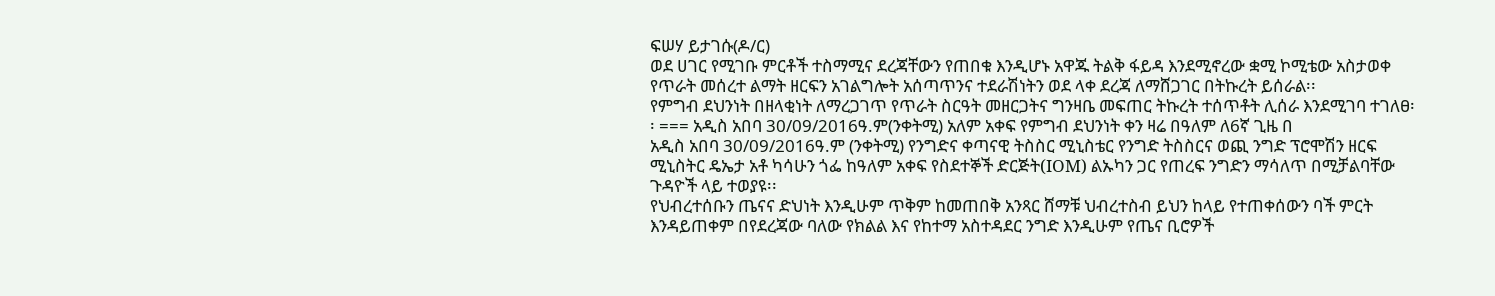ፍሠሃ ይታገሱ(ዶ/ር)
ወደ ሀገር የሚገቡ ምርቶች ተስማሚና ደረጃቸውን የጠበቁ እንዲሆኑ አዋጁ ትልቅ ፋይዳ እንደሚኖረው ቋሚ ኮሚቴው አስታወቀ
የጥራት መሰረተ ልማት ዘርፍን አገልግሎት አሰጣጥንና ተደራሽነትን ወደ ላቀ ደረጃ ለማሸጋገር በትኩረት ይሰራል፡፡
የምግብ ደህንነት በዘላቂነት ለማረጋገጥ የጥራት ስርዓት መዘርጋትና ግንዛቤ መፍጠር ትኩረት ተሰጥቶት ሊሰራ እንደሚገባ ተገለፀ፡፡ === አዲስ አበባ 30/09/2016ዓ.ም(ንቀትሚ) አለም አቀፍ የምግብ ደህንነት ቀን ዛሬ በዓለም ለ6ኛ ጊዜ በ
አዲስ አበባ 30/09/2016ዓ.ም (ንቀትሚ) የንግድና ቀጣናዊ ትስስር ሚኒስቴር የንግድ ትስስርና ወጪ ንግድ ፕሮሞሽን ዘርፍ ሚኒስትር ዴኤታ አቶ ካሳሁን ጎፌ ከዓለም አቀፍ የስደተኞች ድርጅት(IOM) ልኡካን ጋር የጠረፍ ንግድን ማሳለጥ በሚቻልባቸው ጉዳዮች ላይ ተወያዩ፡፡
የህብረተሰቡን ጤናና ድህነት እንዲሁም ጥቅም ከመጠበቅ አንጻር ሸማቹ ህብረተስብ ይህን ከላይ የተጠቀሰውን ባች ምርት እንዳይጠቀም በየደረጃው ባለው የክልል እና የከተማ አስተዳደር ንግድ እንዲሁም የጤና ቢሮዎች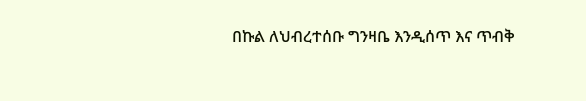በኩል ለህብረተሰቡ ግንዛቤ እንዲሰጥ እና ጥብቅ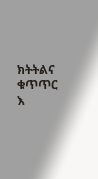ክትትልና ቁጥጥር እ